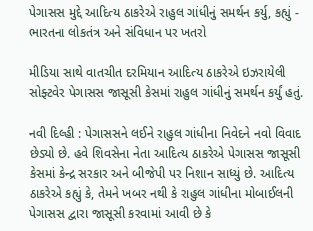પેગાસસ મુદ્દે આદિત્ય ઠાકરેએ રાહુલ ગાંધીનું સમર્થન કર્યુ, કહ્યું - ભારતના લોકતંત્ર અને સંવિધાન પર ખતરો

મીડિયા સાથે વાતચીત દરમિયાન આદિત્ય ઠાકરેએ ઇઝરાયેલી સોફ્ટવેર પેગાસસ જાસૂસી કેસમાં રાહુલ ગાંધીનું સમર્થન કર્યું હતું.

નવી દિલ્હી : પેગાસસને લઈને રાહુલ ગાંધીના નિવેદને નવો વિવાદ છેડ્યો છે. હવે શિવસેના નેતા આદિત્ય ઠાકરેએ પેગાસસ જાસૂસી કેસમાં કેન્દ્ર સરકાર અને બીજેપી પર નિશાન સાધ્યું છે. આદિત્ય ઠાકરેએ કહ્યું કે, તેમને ખબર નથી કે રાહુલ ગાંધીના મોબાઈલની પેગાસસ દ્વારા જાસૂસી કરવામાં આવી છે કે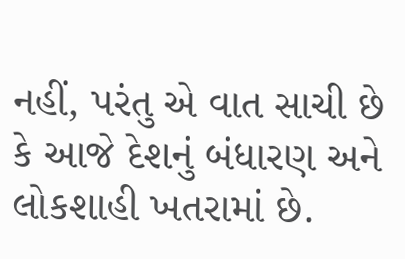નહીં, પરંતુ એ વાત સાચી છે કે આજે દેશનું બંધારણ અને લોકશાહી ખતરામાં છે.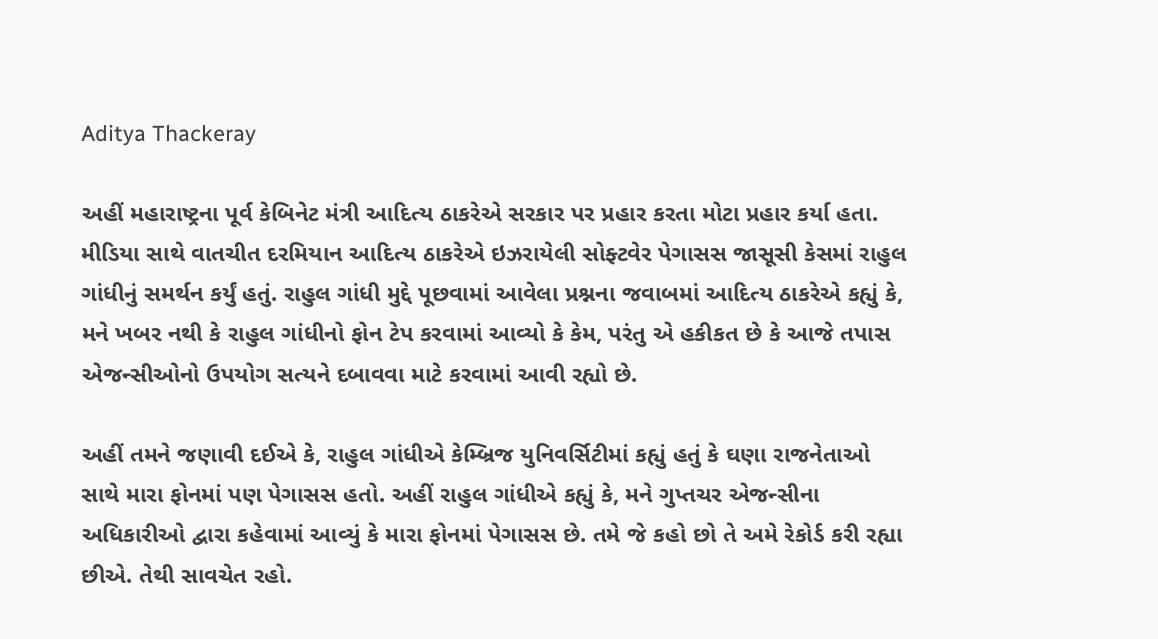Aditya Thackeray

અહીં મહારાષ્ટ્રના પૂર્વ કેબિનેટ મંત્રી આદિત્ય ઠાકરેએ સરકાર પર પ્રહાર કરતા મોટા પ્રહાર કર્યા હતા. મીડિયા સાથે વાતચીત દરમિયાન આદિત્ય ઠાકરેએ ઇઝરાયેલી સોફ્ટવેર પેગાસસ જાસૂસી કેસમાં રાહુલ ગાંધીનું સમર્થન કર્યું હતું. રાહુલ ગાંધી મુદ્દે પૂછવામાં આવેલા પ્રશ્નના જવાબમાં આદિત્ય ઠાકરેએ કહ્યું કે, મને ખબર નથી કે રાહુલ ગાંધીનો ફોન ટેપ કરવામાં આવ્યો કે કેમ, પરંતુ એ હકીકત છે કે આજે તપાસ એજન્સીઓનો ઉપયોગ સત્યને દબાવવા માટે કરવામાં આવી રહ્યો છે.

અહીં તમને જણાવી દઈએ કે, રાહુલ ગાંધીએ કેમ્બ્રિજ યુનિવર્સિટીમાં કહ્યું હતું કે ઘણા રાજનેતાઓ સાથે મારા ફોનમાં પણ પેગાસસ હતો. અહીં રાહુલ ગાંધીએ કહ્યું કે, મને ગુપ્તચર એજન્સીના અધિકારીઓ દ્વારા કહેવામાં આવ્યું કે મારા ફોનમાં પેગાસસ છે. તમે જે કહો છો તે અમે રેકોર્ડ કરી રહ્યા છીએ. તેથી સાવચેત રહો.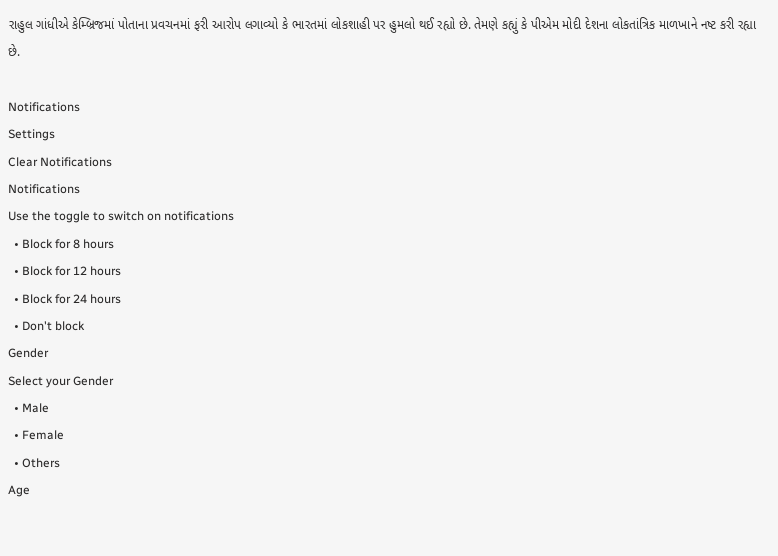રાહુલ ગાંધીએ કેમ્બ્રિજમાં પોતાના પ્રવચનમાં ફરી આરોપ લગાવ્યો કે ભારતમાં લોકશાહી પર હુમલો થઈ રહ્યો છે. તેમણે કહ્યું કે પીએમ મોદી દેશના લોકતાંત્રિક માળખાને નષ્ટ કરી રહ્યા છે.

Notifications
Settings
Clear Notifications
Notifications
Use the toggle to switch on notifications
  • Block for 8 hours
  • Block for 12 hours
  • Block for 24 hours
  • Don't block
Gender
Select your Gender
  • Male
  • Female
  • Others
Age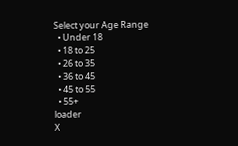Select your Age Range
  • Under 18
  • 18 to 25
  • 26 to 35
  • 36 to 45
  • 45 to 55
  • 55+
loader
X